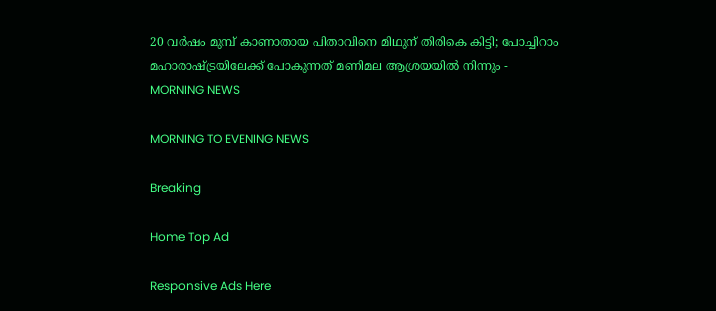20 വര്‍ഷം മുമ്പ് കാണാതായ പിതാവിനെ മിഥുന് തിരികെ കിട്ടി; പോച്ചിറാം മഹാരാഷ്ട്രയിലേക്ക് പോകുന്നത് മണിമല ആശ്രയയില്‍ നിന്നും - MORNING NEWS

MORNING TO EVENING NEWS

Breaking

Home Top Ad

Responsive Ads Here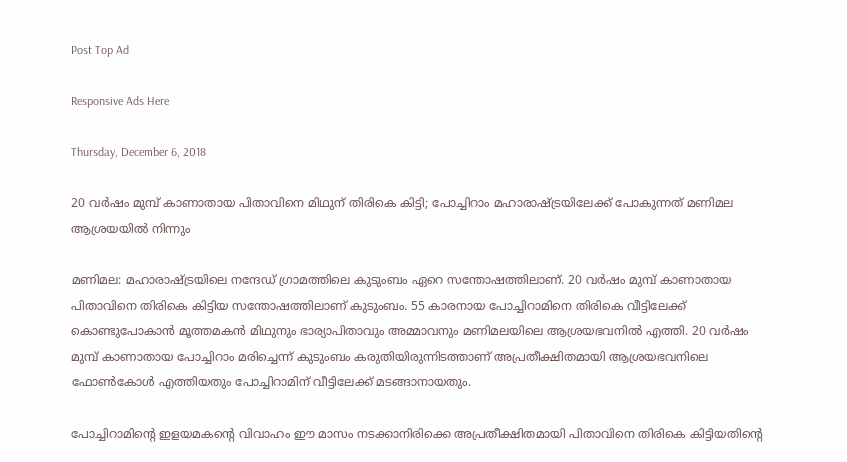Post Top Ad

Responsive Ads Here

Thursday, December 6, 2018

20 വര്‍ഷം മുമ്പ് കാണാതായ പിതാവിനെ മിഥുന് തിരികെ കിട്ടി; പോച്ചിറാം മഹാരാഷ്ട്രയിലേക്ക് പോകുന്നത് മണിമല ആശ്രയയില്‍ നിന്നും

മണിമല: മഹാരാഷ്ട്രയിലെ നന്ദേഡ് ഗ്രാമത്തിലെ കുടുംബം ഏറെ സന്തോഷത്തിലാണ്. 20 വര്‍ഷം മുമ്പ് കാണാതായ പിതാവിനെ തിരികെ കിട്ടിയ സന്തോഷത്തിലാണ് കുടുംബം. 55 കാരനായ പോച്ചിറാമിനെ തിരികെ വീട്ടിലേക്ക് കൊണ്ടുപോകാന്‍ മൂത്തമകന്‍ മിഥുനും ഭാര്യാപിതാവും അമ്മാവനും മണിമലയിലെ ആശ്രയഭവനില്‍ എത്തി. 20 വര്‍ഷം മുമ്പ് കാണാതായ പോച്ചിറാം മരിച്ചെന്ന് കുടുംബം കരുതിയിരുന്നിടത്താണ് അപ്രതീക്ഷിതമായി ആശ്രയഭവനിലെ ഫോണ്‍കോള്‍ എത്തിയതും പോച്ചിറാമിന് വീട്ടിലേക്ക് മടങ്ങാനായതും.

പോച്ചിറാമിന്റെ ഇളയമകന്റെ വിവാഹം ഈ മാസം നടക്കാനിരിക്കെ അപ്രതീക്ഷിതമായി പിതാവിനെ തിരികെ കിട്ടിയതിന്റെ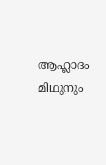ആഹ്ലാദം മിഥുനും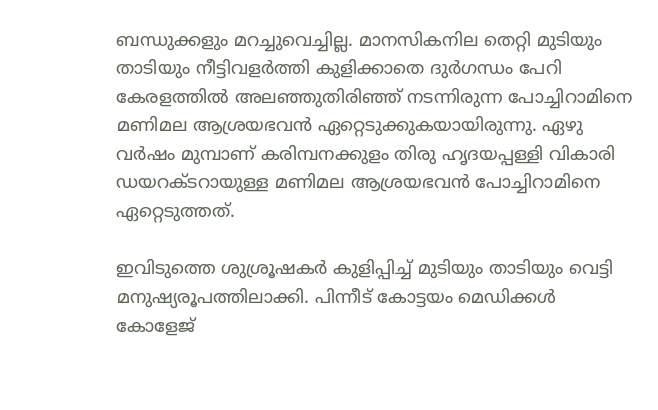ബന്ധുക്കളും മറച്ചുവെച്ചില്ല. മാനസികനില തെറ്റി മുടിയും താടിയും നീട്ടിവളര്‍ത്തി കുളിക്കാതെ ദുര്‍ഗന്ധം പേറി കേരളത്തില്‍ അലഞ്ഞുതിരിഞ്ഞ് നടന്നിരുന്ന പോച്ചിറാമിനെ മണിമല ആശ്രയഭവന്‍ ഏറ്റെടുക്കുകയായിരുന്നു. ഏഴു വര്‍ഷം മുമ്പാണ് കരിമ്പനക്കുളം തിരു ഹൃദയപ്പള്ളി വികാരി ഡയറക്ടറായുള്ള മണിമല ആശ്രയഭവന്‍ പോച്ചിറാമിനെ ഏറ്റെടുത്തത്.

ഇവിടുത്തെ ശുശ്രൂഷകര്‍ കുളിപ്പിച്ച് മുടിയും താടിയും വെട്ടി മനുഷ്യരൂപത്തിലാക്കി. പിന്നീട് കോട്ടയം മെഡിക്കള്‍ കോളേജ്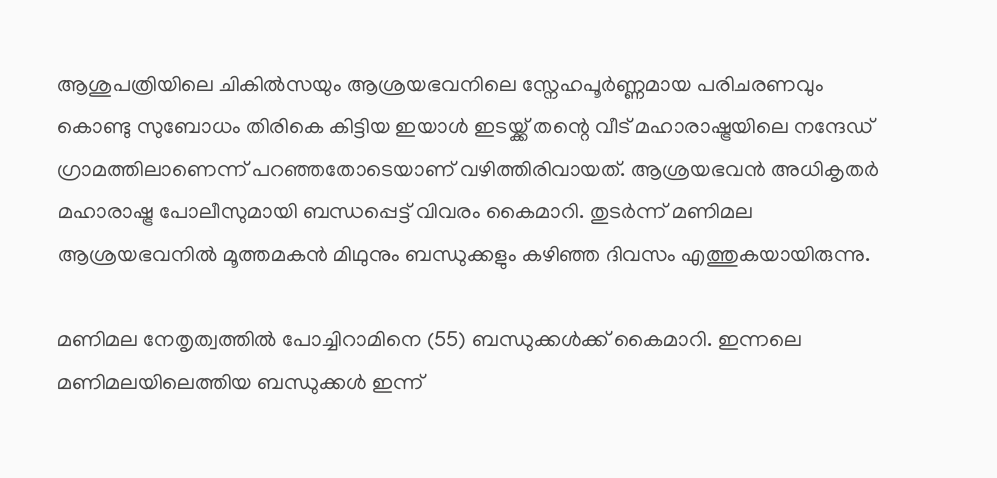ആശുപത്രിയിലെ ചികില്‍സയും ആശ്രയഭവനിലെ സ്നേഹപൂര്‍ണ്ണമായ പരിചരണവും കൊണ്ടു സുബോധം തിരികെ കിട്ടിയ ഇയാള്‍ ഇടയ്ക്ക് തന്റെ വീട് മഹാരാഷ്ട്രയിലെ നന്ദേഡ് ഗ്രാമത്തിലാണെന്ന് പറഞ്ഞതോടെയാണ് വഴിത്തിരിവായത്. ആശ്രയഭവന്‍ അധികൃതര്‍ മഹാരാഷ്ട്ര പോലീസുമായി ബന്ധപ്പെട്ട് വിവരം കൈമാറി. തുടര്‍ന്ന് മണിമല ആശ്രയഭവനില്‍ മൂത്തമകന്‍ മിഥുനും ബന്ധുക്കളും കഴിഞ്ഞ ദിവസം എത്തുകയായിരുന്നു.

മണിമല നേതൃത്വത്തില്‍ പോച്ചിറാമിനെ (55) ബന്ധുക്കള്‍ക്ക് കൈമാറി. ഇന്നലെ മണിമലയിലെത്തിയ ബന്ധുക്കള്‍ ഇന്ന്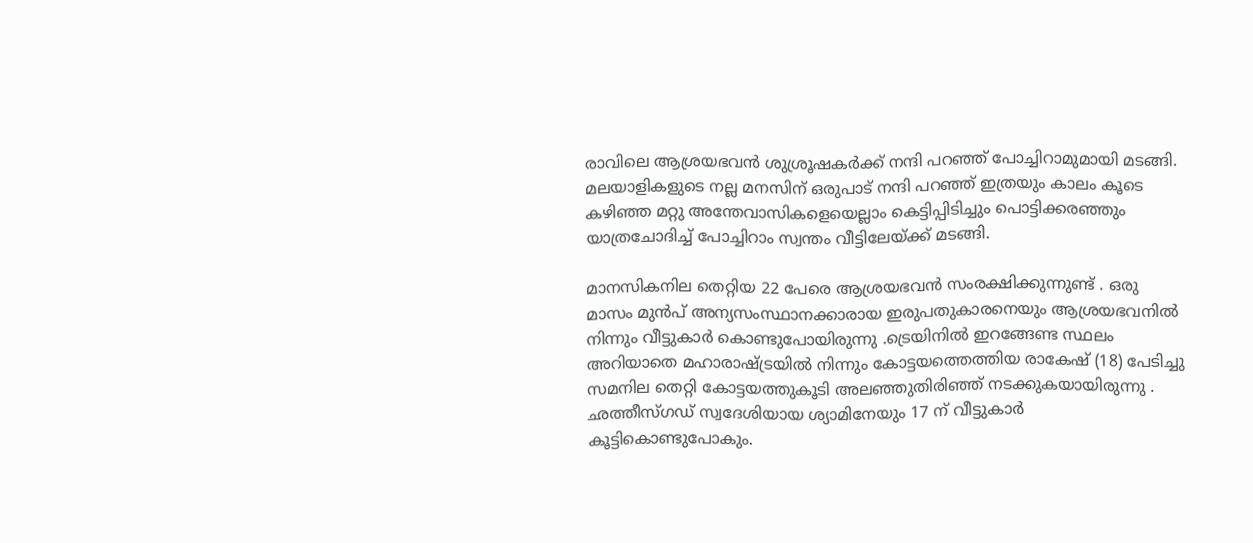രാവിലെ ആശ്രയഭവന്‍ ശുശ്രൂഷകര്‍ക്ക് നന്ദി പറഞ്ഞ് പോച്ചിറാമുമായി മടങ്ങി. മലയാളികളുടെ നല്ല മനസിന് ഒരുപാട് നന്ദി പറഞ്ഞ് ഇത്രയും കാലം കൂടെ കഴിഞ്ഞ മറ്റു അന്തേവാസികളെയെല്ലാം കെട്ടിപ്പിടിച്ചും പൊട്ടിക്കരഞ്ഞും യാത്രചോദിച്ച് പോച്ചിറാം സ്വന്തം വീട്ടിലേയ്ക്ക് മടങ്ങി.

മാനസികനില തെറ്റിയ 22 പേരെ ആശ്രയഭവന്‍ സംരക്ഷിക്കുന്നുണ്ട് . ഒരു മാസം മുന്‍പ് അന്യസംസ്ഥാനക്കാരായ ഇരുപതുകാരനെയും ആശ്രയഭവനില്‍ നിന്നും വീട്ടുകാര്‍ കൊണ്ടുപോയിരുന്നു .ട്രെയിനില്‍ ഇറങ്ങേണ്ട സ്ഥലം അറിയാതെ മഹാരാഷ്ട്രയില്‍ നിന്നും കോട്ടയത്തെത്തിയ രാകേഷ് (18) പേടിച്ചു സമനില തെറ്റി കോട്ടയത്തുകൂടി അലഞ്ഞുതിരിഞ്ഞ് നടക്കുകയായിരുന്നു . ഛത്തീസ്ഗഡ് സ്വദേശിയായ ശ്യാമിനേയും 17 ന് വീട്ടുകാര്‍ കൂട്ടികൊണ്ടുപോകും.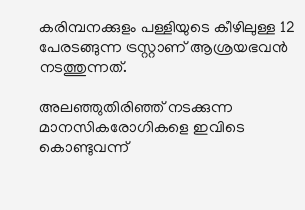കരിമ്പനക്കുളം പള്ളിയുടെ കീഴിലുള്ള 12 പേരടങ്ങുന്ന ട്രസ്റ്റാണ് ആശ്രയഭവന്‍ നടത്തുന്നത്.

അലഞ്ഞുതിരിഞ്ഞ് നടക്കുന്ന മാനസികരോഗികളെ ഇവിടെ കൊണ്ടുവന്ന്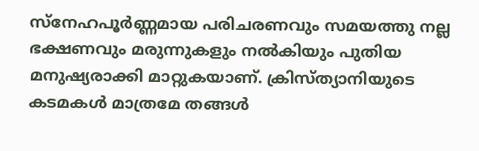സ്നേഹപൂര്‍ണ്ണമായ പരിചരണവും സമയത്തു നല്ല ഭക്ഷണവും മരുന്നുകളും നല്‍കിയും പുതിയ മനുഷ്യരാക്കി മാറ്റുകയാണ്. ക്രിസ്ത്യാനിയുടെ കടമകള്‍ മാത്രമേ തങ്ങള്‍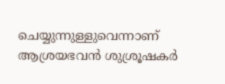ചെയ്യുന്നുള്ളുവെന്നാണ് ആശ്രയഭവന്‍ ശുശ്രൂഷകര്‍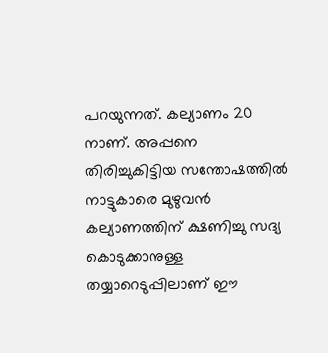പറയുന്നത്. കല്യാണം 20 നാണ്. അപ്പനെ തിരിച്ചുകിട്ടിയ സന്തോഷത്തില്‍ നാട്ടുകാരെ മുഴുവന്‍ കല്യാണത്തിന് ക്ഷണിച്ചു സദ്യ കൊടുക്കാനുള്ള തയ്യാറെടുപ്പിലാണ് ഈ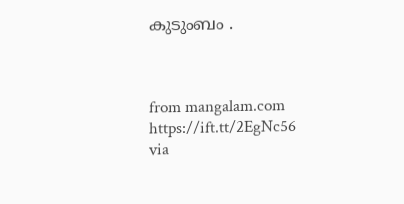കുടുംബം .



from mangalam.com https://ift.tt/2EgNc56
via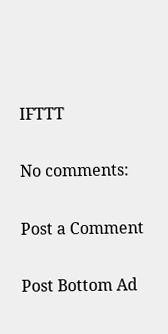IFTTT

No comments:

Post a Comment

Post Bottom Ad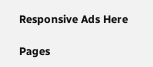Responsive Ads Here

Pages